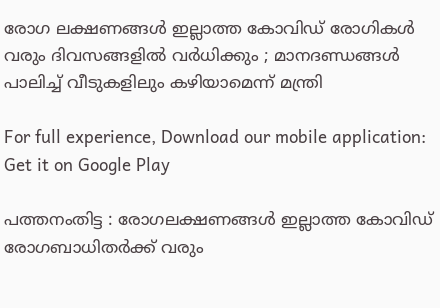രോഗ ലക്ഷണങ്ങള്‍ ഇല്ലാത്ത കോവിഡ് രോഗികള്‍ വരും ദിവസങ്ങളില്‍ വര്‍ധിക്കും ; മാനദണ്ഡങ്ങള്‍ പാലിച്ച് വീടുകളിലും കഴിയാമെന്ന് മന്ത്രി

For full experience, Download our mobile application:
Get it on Google Play

പത്തനംതിട്ട : രോഗലക്ഷണങ്ങള്‍ ഇല്ലാത്ത കോവിഡ്  രോഗബാധിതര്‍ക്ക് വരും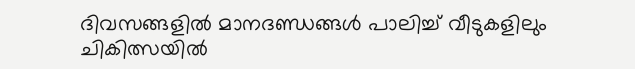ദിവസങ്ങളില്‍ മാനദണ്ഡങ്ങള്‍ പാലിച്ച് വീടുകളിലും ചികിത്സയില്‍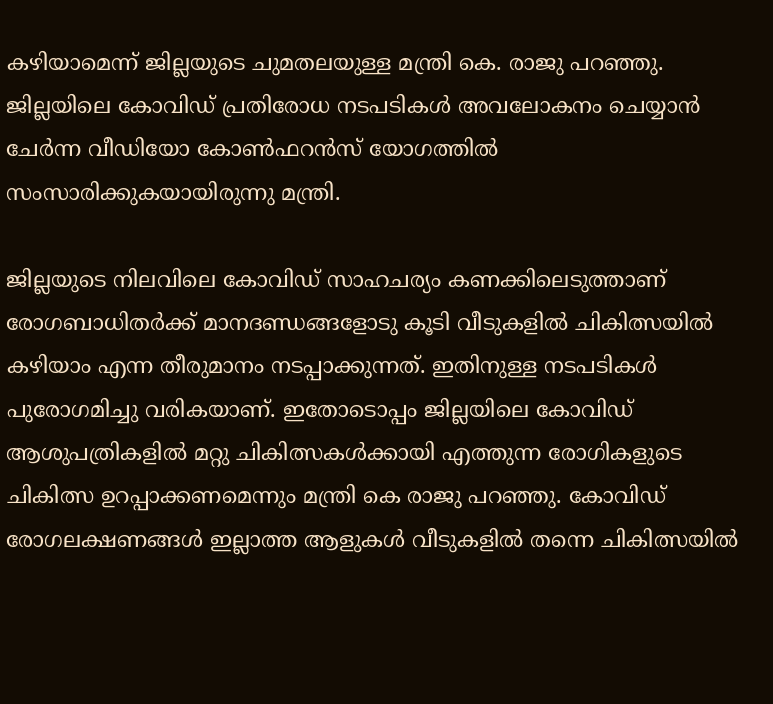കഴിയാമെന്ന് ജില്ലയുടെ ചുമതലയുള്ള മന്ത്രി കെ. രാജു പറഞ്ഞു. ജില്ലയിലെ കോവിഡ് പ്രതിരോധ നടപടികള്‍ അവലോകനം ചെയ്യാന്‍ ചേര്‍ന്ന വീഡിയോ കോണ്‍ഫറന്‍സ് യോഗത്തില്‍ സംസാരിക്കുകയായിരുന്നു മന്ത്രി.

ജില്ലയുടെ നിലവിലെ കോവിഡ് സാഹചര്യം കണക്കിലെടുത്താണ് രോഗബാധിതര്‍ക്ക് മാനദണ്ഡങ്ങളോടു കൂടി വീടുകളില്‍ ചികിത്സയില്‍ കഴിയാം എന്ന തീരുമാനം നടപ്പാക്കുന്നത്. ഇതിനുള്ള നടപടികള്‍ പുരോഗമിച്ചു വരികയാണ്. ഇതോടൊപ്പം ജില്ലയിലെ കോവിഡ് ആശുപത്രികളില്‍ മറ്റു ചികിത്സകള്‍ക്കായി എത്തുന്ന രോഗികളുടെ ചികിത്സ ഉറപ്പാക്കണമെന്നും മന്ത്രി കെ രാജു പറഞ്ഞു. കോവിഡ് രോഗലക്ഷണങ്ങള്‍ ഇല്ലാത്ത ആളുകള്‍ വീടുകളില്‍ തന്നെ ചികിത്സയില്‍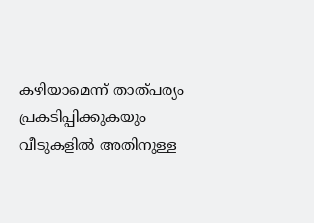കഴിയാമെന്ന് താത്പര്യം പ്രകടിപ്പിക്കുകയും വീടുകളില്‍ അതിനുള്ള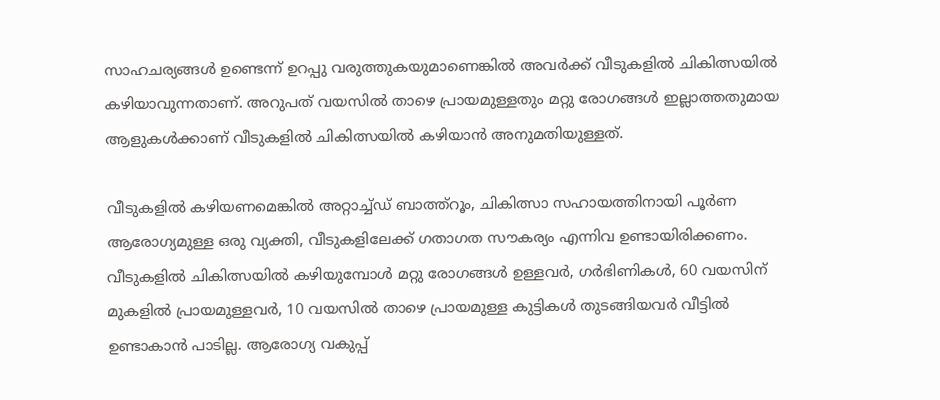സാഹചര്യങ്ങള്‍ ഉണ്ടെന്ന് ഉറപ്പു വരുത്തുകയുമാണെങ്കില്‍ അവര്‍ക്ക് വീടുകളില്‍ ചികിത്സയില്‍ കഴിയാവുന്നതാണ്. അറുപത് വയസില്‍ താഴെ പ്രായമുള്ളതും മറ്റു രോഗങ്ങള്‍ ഇല്ലാത്തതുമായ ആളുകള്‍ക്കാണ് വീടുകളില്‍ ചികിത്സയില്‍ കഴിയാന്‍ അനുമതിയുള്ളത്.

വീടുകളില്‍ കഴിയണമെങ്കില്‍ അറ്റാച്ച്ഡ് ബാത്ത്‌റൂം, ചികിത്സാ സഹായത്തിനായി പൂര്‍ണ ആരോഗ്യമുള്ള ഒരു വ്യക്തി, വീടുകളിലേക്ക് ഗതാഗത സൗകര്യം എന്നിവ ഉണ്ടായിരിക്കണം. വീടുകളില്‍ ചികിത്സയില്‍ കഴിയുമ്പോള്‍ മറ്റു രോഗങ്ങള്‍ ഉള്ളവര്‍, ഗര്‍ഭിണികള്‍, 60 വയസിന് മുകളില്‍ പ്രായമുള്ളവര്‍, 10 വയസില്‍ താഴെ പ്രായമുള്ള കുട്ടികള്‍ തുടങ്ങിയവര്‍ വീട്ടില്‍ ഉണ്ടാകാന്‍ പാടില്ല. ആരോഗ്യ വകുപ്പ്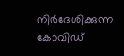നിര്‍ദേശിക്കുന്ന കോവിഡ്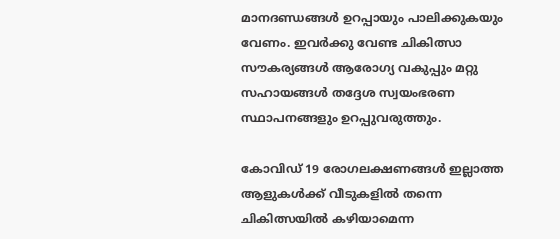മാനദണ്ഡങ്ങള്‍ ഉറപ്പായും പാലിക്കുകയും വേണം. ഇവര്‍ക്കു വേണ്ട ചികിത്സാ സൗകര്യങ്ങള്‍ ആരോഗ്യ വകുപ്പും മറ്റു സഹായങ്ങള്‍ തദ്ദേശ സ്വയംഭരണ സ്ഥാപനങ്ങളും ഉറപ്പുവരുത്തും.

കോവിഡ് 19 രോഗലക്ഷണങ്ങള്‍ ഇല്ലാത്ത ആളുകള്‍ക്ക് വീടുകളില്‍ തന്നെ ചികിത്സയില്‍ കഴിയാമെന്ന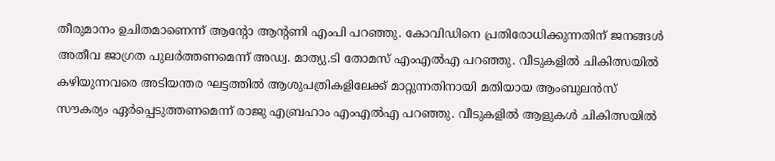തീരുമാനം ഉചിതമാണെന്ന് ആന്റോ ആന്റണി എംപി പറഞ്ഞു. കോവിഡിനെ പ്രതിരോധിക്കുന്നതിന് ജനങ്ങള്‍ അതീവ ജാഗ്രത പുലര്‍ത്തണമെന്ന് അഡ്വ. മാത്യു.ടി തോമസ് എംഎല്‍എ പറഞ്ഞു. വീടുകളില്‍ ചികിത്സയില്‍ കഴിയുന്നവരെ അടിയന്തര ഘട്ടത്തില്‍ ആശുപത്രികളിലേക്ക് മാറ്റുന്നതിനായി മതിയായ ആംബുലന്‍സ് സൗകര്യം ഏര്‍പ്പെടുത്തണമെന്ന് രാജു എബ്രഹാം എംഎല്‍എ പറഞ്ഞു. വീടുകളില്‍ ആളുകള്‍ ചികിത്സയില്‍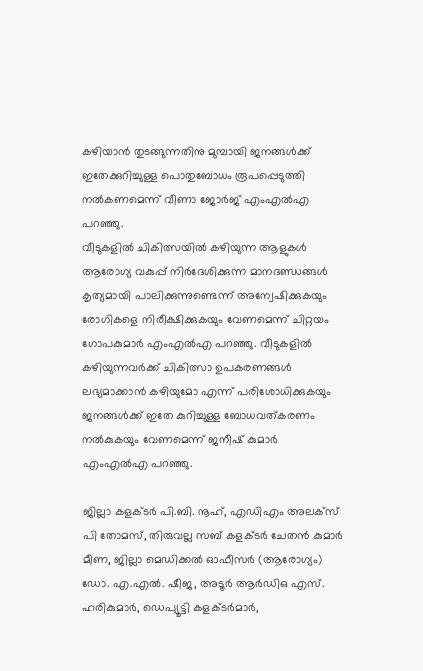കഴിയാന്‍ തുടങ്ങുന്നതിനു മുമ്പായി ജനങ്ങള്‍ക്ക് ഇതേക്കുറിച്ചുള്ള പൊതുബോധം രൂപപ്പെടുത്തി നല്‍കണമെന്ന് വീണാ ജോര്‍ജ് എംഎല്‍എ പറഞ്ഞു.
വീടുകളില്‍ ചികിത്സയില്‍ കഴിയുന്ന ആളുകള്‍ ആരോഗ്യ വകുപ്പ് നിര്‍ദേശിക്കുന്ന മാനദണ്ഡങ്ങള്‍ കൃത്യമായി പാലിക്കുന്നുണ്ടെന്ന് അന്വേഷിക്കുകയും രോഗികളെ നിരീക്ഷിക്കുകയും വേണമെന്ന് ചിറ്റയം ഗോപകുമാര്‍ എംഎല്‍എ പറഞ്ഞു. വീടുകളില്‍ കഴിയുന്നവര്‍ക്ക് ചികിത്സാ ഉപകരണങ്ങള്‍ ലഭ്യമാക്കാന്‍ കഴിയുമോ എന്ന് പരിശോധിക്കുകയും ജനങ്ങള്‍ക്ക് ഇതേ കുറിച്ചുള്ള ബോധവത്കരണം നല്‍കുകയും വേണമെന്ന് ജനീഷ് കുമാര്‍ എംഎല്‍എ പറഞ്ഞു.

ജില്ലാ കളക്ടര്‍ പി.ബി. നൂഹ്, എഡിഎം അലക്‌സ് പി തോമസ്, തിരുവല്ല സബ് കളക്ടര്‍ ചേതന്‍ കുമാര്‍ മീണ, ജില്ലാ മെഡിക്കല്‍ ഓഫീസര്‍ (ആരോഗ്യം) ഡോ. എ.എല്‍. ഷീജ, അടൂര്‍ ആര്‍ഡിഒ എസ്. ഹരികുമാര്‍, ഡെപ്യൂട്ടി കളക്ടര്‍മാര്‍,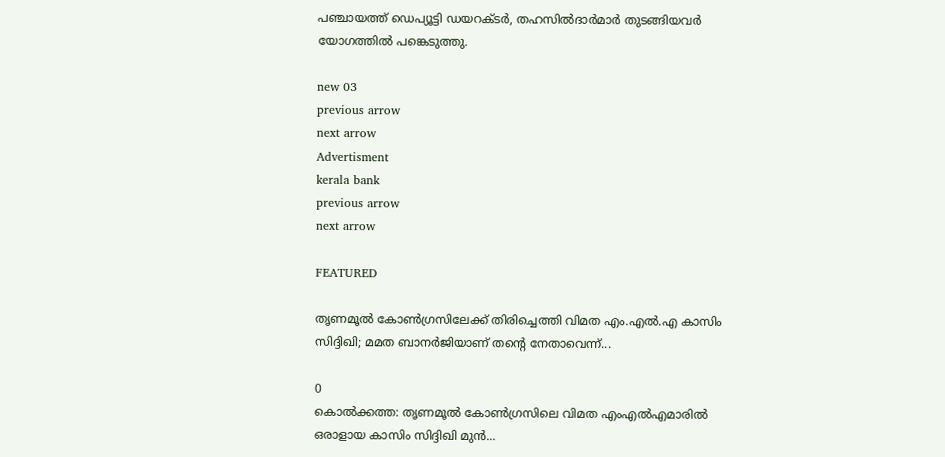പഞ്ചായത്ത് ഡെപ്യൂട്ടി ഡയറക്ടര്‍, തഹസില്‍ദാര്‍മാര്‍ തുടങ്ങിയവര്‍ യോഗത്തില്‍ പങ്കെടുത്തു.

new 03
previous arrow
next arrow
Advertisment
kerala bank
previous arrow
next arrow

FEATURED

തൃണമൂൽ കോൺഗ്രസിലേക്ക് തിരിച്ചെത്തി വിമത എം.എൽ.എ കാസിം സിദ്ദിഖി; മമത ബാനർജിയാണ് തന്റെ നേതാവെന്ന്...

0
കൊൽക്കത്ത: തൃണമൂൽ കോൺഗ്രസിലെ വിമത എംഎൽഎമാരിൽ ഒരാളായ കാസിം സിദ്ദിഖി മുൻ...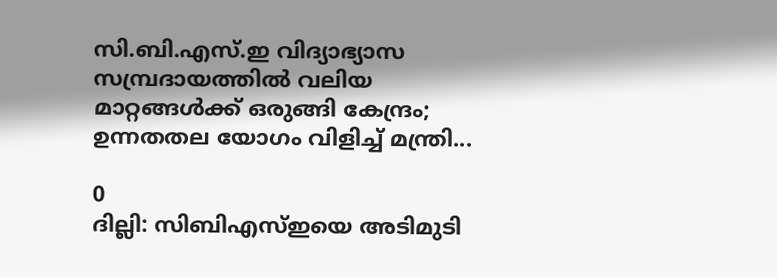സി.ബി.എസ്.ഇ വിദ്യാഭ്യാസ സമ്പ്രദായത്തിൽ വലിയ മാറ്റങ്ങൾക്ക് ഒരുങ്ങി കേന്ദ്രം; ഉന്നതതല യോഗം വിളിച്ച് മന്ത്രി...

0
ദില്ലി: സിബിഎസ്ഇയെ അടിമുടി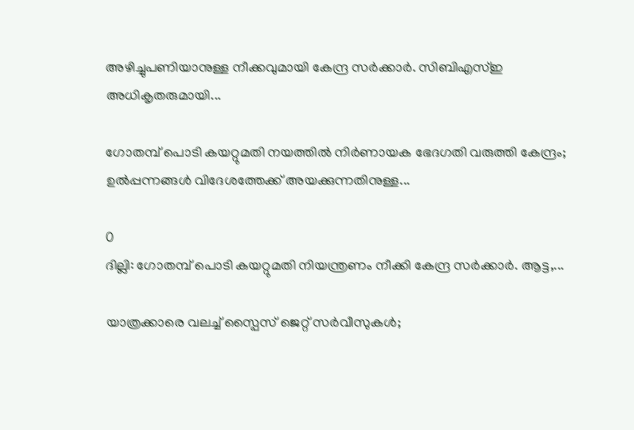അഴിച്ചുപണിയാനുള്ള നീക്കവുമായി കേന്ദ്ര സർക്കാർ. സിബിഎസ്ഇ അധികൃതരുമായി...

ഗോതമ്പ് പൊടി കയറ്റുമതി നയത്തിൽ നിർണായക ഭേദഗതി വരുത്തി കേന്ദ്രം; ഉൽപ്പന്നങ്ങൾ വിദേശത്തേക്ക് അയക്കുന്നതിനുള്ള...

0
ദില്ലി: ഗോതമ്പ് പൊടി കയറ്റുമതി നിയന്ത്രണം നീക്കി കേന്ദ്ര സർക്കാർ. ആട്ട,...

യാത്രക്കാരെ വലച്ച് സ്പൈസ് ജെറ്റ് സർവീസുകൾ;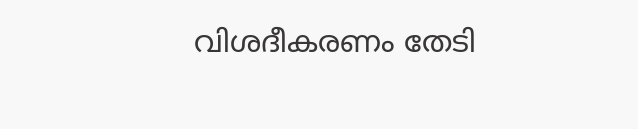വിശദീകരണം തേടി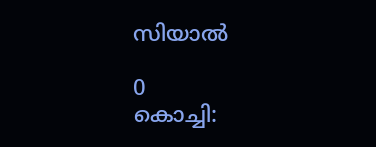സിയാൽ

0
കൊച്ചി: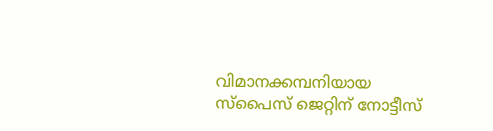വിമാനക്കമ്പനിയായ സ്പൈസ് ജെറ്റിന് നോട്ടീസ്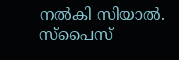നൽകി സിയാൽ. സ്പൈസ്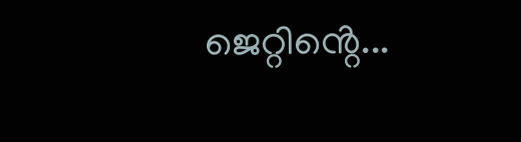ജെറ്റിൻ്റെ...